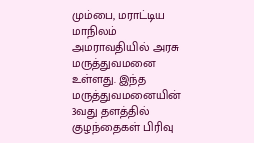மும்பை, மராட்டிய மாநிலம் அமராவதியில் அரசு மருத்துவமனை உள்ளது. இந்த மருத்துவமனையின் 3வது தளத்தில் குழந்தைகள் பிரிவு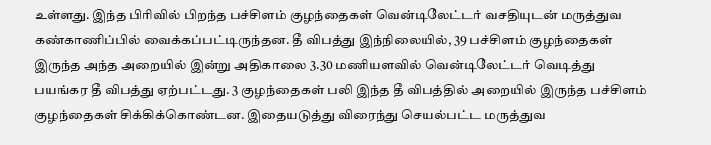உள்ளது. இந்த பிரிவில் பிறந்த பச்சிளம் குழந்தைகள் வென்டிலேட்டர் வசதியுடன் மருத்துவ கண்காணிப்பில் வைக்கப்பட்டிருந்தன. தீ விபத்து இந்நிலையில், 39 பச்சிளம் குழந்தைகள் இருந்த அந்த அறையில் இன்று அதிகாலை 3.30 மணியளவில் வென்டிலேட்டர் வெடித்து பயங்கர தீ விபத்து ஏற்பட்டது. 3 குழந்தைகள் பலி இந்த தீ விபத்தில் அறையில் இருந்த பச்சிளம் குழந்தைகள் சிக்கிக்கொண்டன. இதையடுத்து விரைந்து செயல்பட்ட மருத்துவ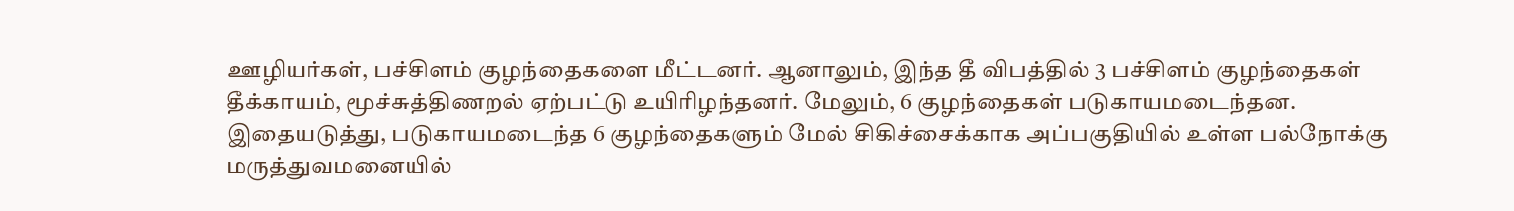ஊழியர்கள், பச்சிளம் குழந்தைகளை மீட்டனர். ஆனாலும், இந்த தீ விபத்தில் 3 பச்சிளம் குழந்தைகள் தீக்காயம், மூச்சுத்திணறல் ஏற்பட்டு உயிரிழந்தனர். மேலும், 6 குழந்தைகள் படுகாயமடைந்தன. இதையடுத்து, படுகாயமடைந்த 6 குழந்தைகளும் மேல் சிகிச்சைக்காக அப்பகுதியில் உள்ள பல்நோக்கு மருத்துவமனையில்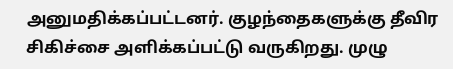அனுமதிக்கப்பட்டனர். குழந்தைகளுக்கு தீவிர சிகிச்சை அளிக்கப்பட்டு வருகிறது. முழு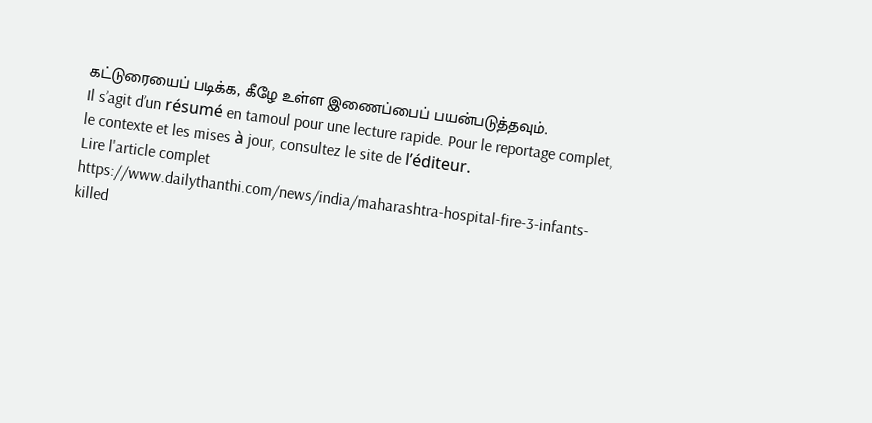கட்டுரையைப் படிக்க, கீழே உள்ள இணைப்பைப் பயன்படுத்தவும்.
Il s’agit d’un résumé en tamoul pour une lecture rapide. Pour le reportage complet, le contexte et les mises à jour, consultez le site de l’éditeur.
Lire l'article complet
https://www.dailythanthi.com/news/india/maharashtra-hospital-fire-3-infants-killed